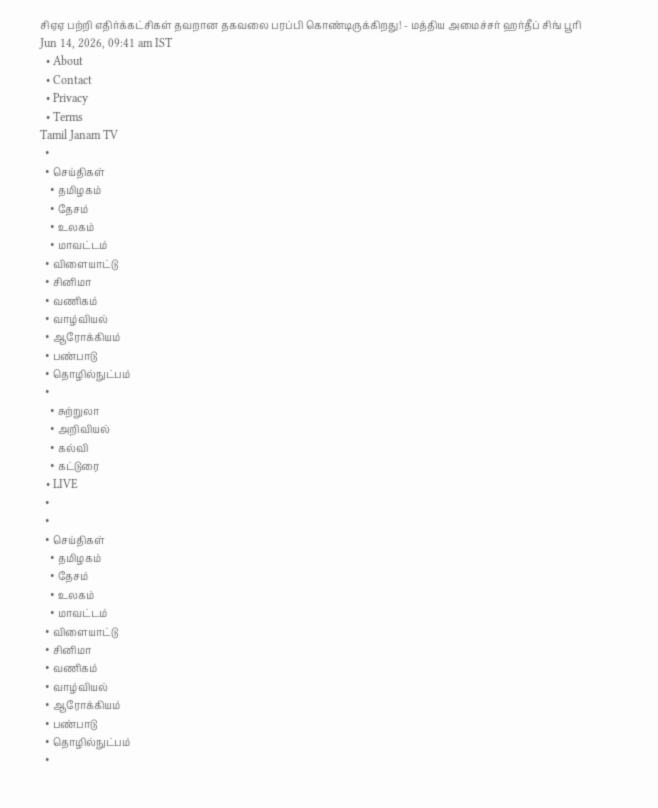சிஏஏ பற்றி எதிர்க்கட்சிகள் தவறான தகவலை பரப்பி கொண்டிருக்கிறது! - மத்திய அமைச்சர் ஹர்தீப் சிங் பூரி
Jun 14, 2026, 09:41 am IST
  • About
  • Contact
  • Privacy
  • Terms
Tamil Janam TV
  •
  • செய்திகள்
    • தமிழகம்
    • தேசம்
    • உலகம்
    • மாவட்டம்
  • விளையாட்டு
  • சினிமா
  • வணிகம்
  • வாழ்வியல்
  • ஆரோக்கியம்
  • பண்பாடு
  • தொழில்நுட்பம்
  •
    • சுற்றுலா
    • அறிவியல்
    • கல்வி
    • கட்டுரை
  • LIVE
  •
  •
  • செய்திகள்
    • தமிழகம்
    • தேசம்
    • உலகம்
    • மாவட்டம்
  • விளையாட்டு
  • சினிமா
  • வணிகம்
  • வாழ்வியல்
  • ஆரோக்கியம்
  • பண்பாடு
  • தொழில்நுட்பம்
  •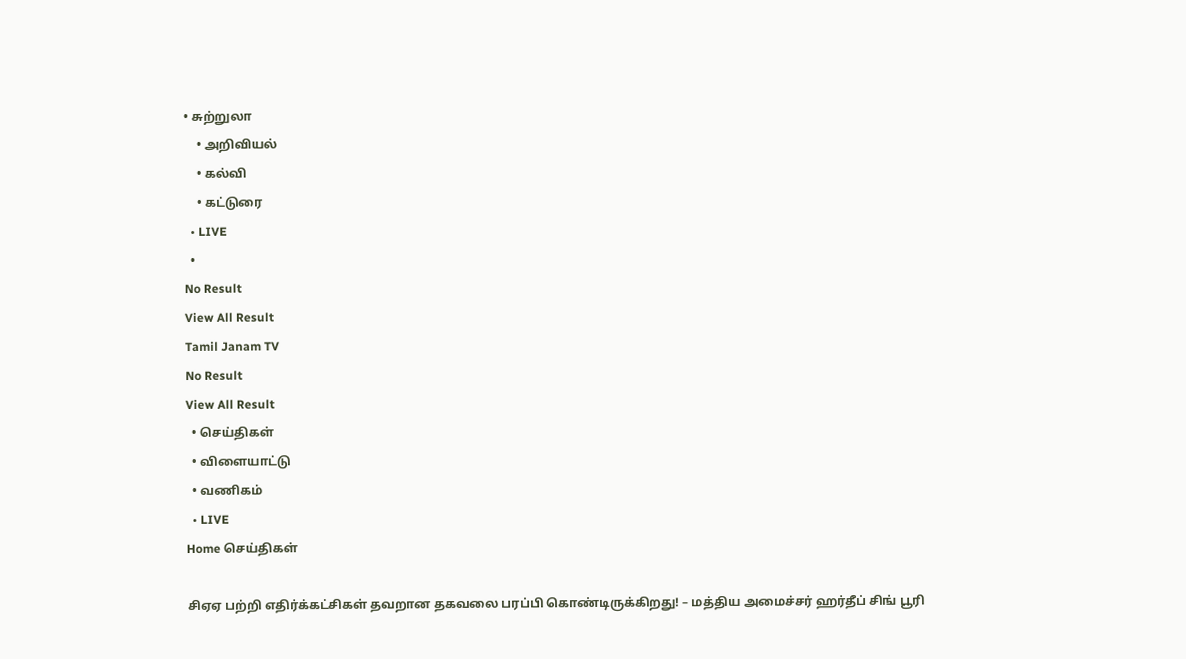• சுற்றுலா
    • அறிவியல்
    • கல்வி
    • கட்டுரை
  • LIVE
  •
No Result
View All Result
Tamil Janam TV
No Result
View All Result
  • செய்திகள்
  • விளையாட்டு
  • வணிகம்
  • LIVE
Home செய்திகள்

சிஏஏ பற்றி எதிர்க்கட்சிகள் தவறான தகவலை பரப்பி கொண்டிருக்கிறது! – மத்திய அமைச்சர் ஹர்தீப் சிங் பூரி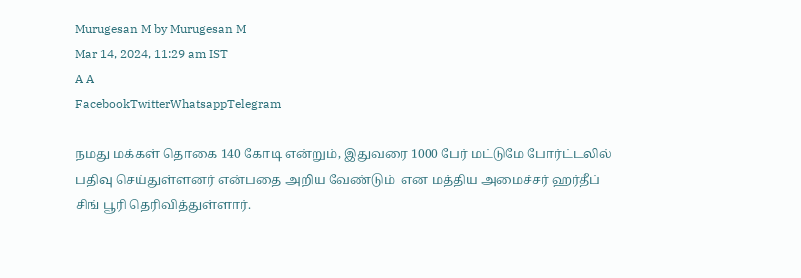Murugesan M by Murugesan M
Mar 14, 2024, 11:29 am IST
A A
FacebookTwitterWhatsappTelegram

நமது மக்கள் தொகை 140 கோடி என்றும், இதுவரை 1000 பேர் மட்டுமே போர்ட்டலில் பதிவு செய்துள்ளனர் என்பதை அறிய வேண்டும்  என மத்திய அமைச்சர் ஹர்தீப் சிங் பூரி தெரிவித்துள்ளார்.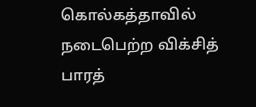கொல்கத்தாவில் நடைபெற்ற விக்சித் பாரத்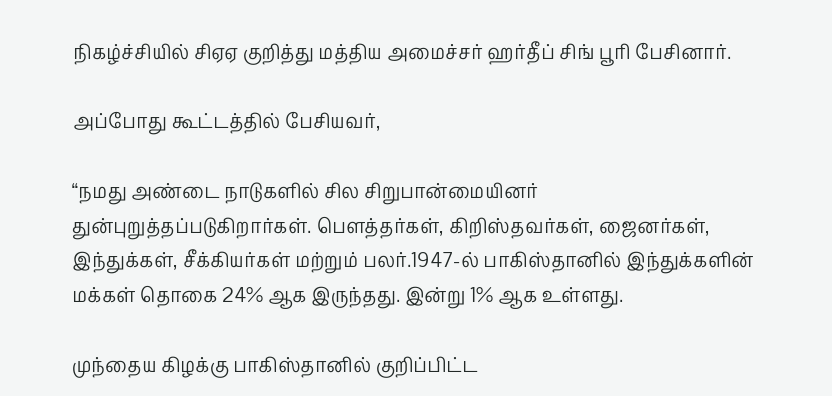நிகழ்ச்சியில் சிஏஏ குறித்து மத்திய அமைச்சர் ஹர்தீப் சிங் பூரி பேசினார்.

அப்போது கூட்டத்தில் பேசியவர்,

“நமது அண்டை நாடுகளில் சில சிறுபான்மையினர் துன்புறுத்தப்படுகிறார்கள். பௌத்தர்கள், கிறிஸ்தவர்கள், ஜைனர்கள், இந்துக்கள், சீக்கியர்கள் மற்றும் பலர்.1947-ல் பாகிஸ்தானில் இந்துக்களின் மக்கள் தொகை 24% ஆக இருந்தது. இன்று 1% ஆக உள்ளது.

முந்தைய கிழக்கு பாகிஸ்தானில் குறிப்பிட்ட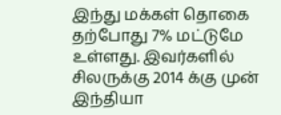இந்து மக்கள் தொகை தற்போது 7% மட்டுமே உள்ளது. இவர்களில் சிலருக்கு 2014 க்கு முன் இந்தியா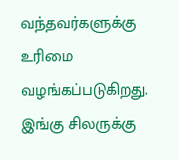வந்தவர்களுக்கு உரிமை வழங்கப்படுகிறது. இங்கு சிலருக்கு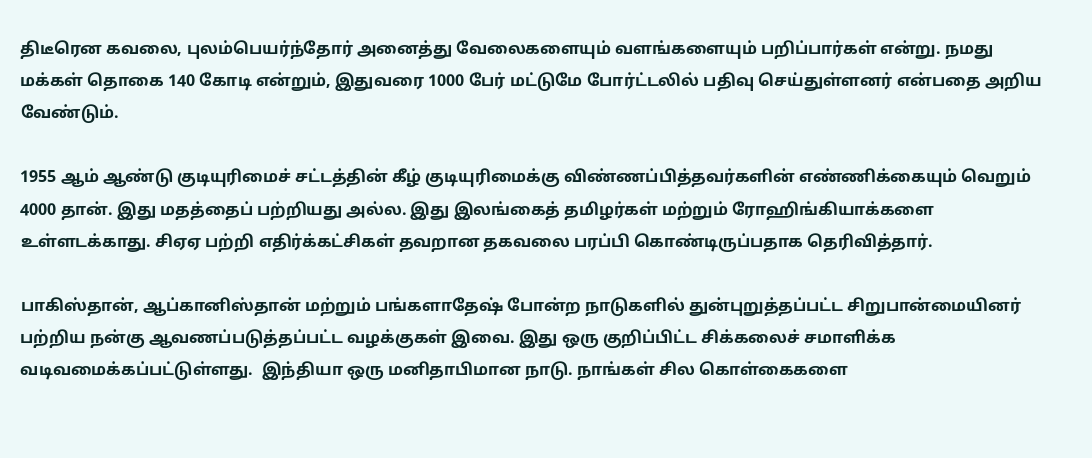திடீரென கவலை, புலம்பெயர்ந்தோர் அனைத்து வேலைகளையும் வளங்களையும் பறிப்பார்கள் என்று. நமது மக்கள் தொகை 140 கோடி என்றும், இதுவரை 1000 பேர் மட்டுமே போர்ட்டலில் பதிவு செய்துள்ளனர் என்பதை அறிய வேண்டும்.

1955 ஆம் ஆண்டு குடியுரிமைச் சட்டத்தின் கீழ் குடியுரிமைக்கு விண்ணப்பித்தவர்களின் எண்ணிக்கையும் வெறும் 4000 தான். இது மதத்தைப் பற்றியது அல்ல. இது இலங்கைத் தமிழர்கள் மற்றும் ரோஹிங்கியாக்களை உள்ளடக்காது. சிஏஏ பற்றி எதிர்க்கட்சிகள் தவறான தகவலை பரப்பி கொண்டிருப்பதாக தெரிவித்தார்.

பாகிஸ்தான், ஆப்கானிஸ்தான் மற்றும் பங்களாதேஷ் போன்ற நாடுகளில் துன்புறுத்தப்பட்ட சிறுபான்மையினர் பற்றிய நன்கு ஆவணப்படுத்தப்பட்ட வழக்குகள் இவை. இது ஒரு குறிப்பிட்ட சிக்கலைச் சமாளிக்க வடிவமைக்கப்பட்டுள்ளது.  இந்தியா ஒரு மனிதாபிமான நாடு. நாங்கள் சில கொள்கைகளை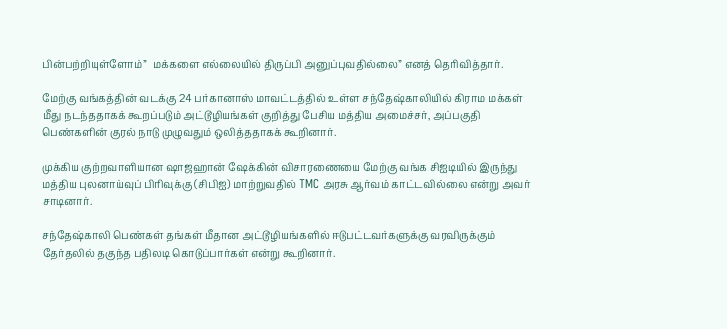பின்பற்றியுள்ளோம்”  மக்களை எல்லையில் திருப்பி அனுப்புவதில்லை” எனத் தெரிவித்தார்.

மேற்கு வங்கத்தின் வடக்கு 24 பர்கானாஸ் மாவட்டத்தில் உள்ள சந்தேஷ்காலியில் கிராம மக்கள் மீது நடந்ததாகக் கூறப்படும் அட்டூழியங்கள் குறித்து பேசிய மத்திய அமைச்சர், அப்பகுதி பெண்களின் குரல் நாடு முழுவதும் ஒலித்ததாகக் கூறினார்.

முக்கிய குற்றவாளியான ஷாஜஹான் ஷேக்கின் விசாரணையை மேற்கு வங்க சிஐடியில் இருந்து மத்திய புலனாய்வுப் பிரிவுக்கு (சிபிஐ) மாற்றுவதில் TMC அரசு ஆர்வம் காட்டவில்லை என்று அவர் சாடினார்.

சந்தேஷ்காலி பெண்கள் தங்கள் மீதான அட்டூழியங்களில் ஈடுபட்டவர்களுக்கு வரவிருக்கும் தேர்தலில் தகுந்த பதிலடி கொடுப்பார்கள் என்று கூறினார்.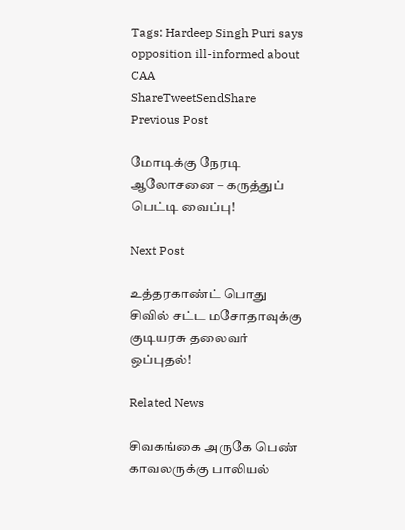Tags: Hardeep Singh Puri says opposition ill-informed about CAA
ShareTweetSendShare
Previous Post

மோடிக்கு நேரடி ஆலோசனை – கருத்துப் பெட்டி வைப்பு!

Next Post

உத்தரகாண்ட் பொது சிவில் சட்ட மசோதாவுக்கு குடியரசு தலைவர் ஒப்புதல்!

Related News

சிவகங்கை அருகே பெண் காவலருக்கு பாலியல்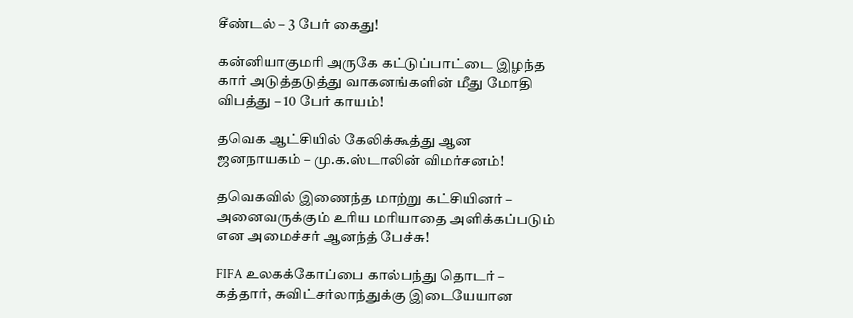சீண்டல் – 3 பேர் கைது!

கன்னியாகுமரி அருகே கட்டுப்பாட்டை இழந்த கார் அடுத்தடுத்து வாகனங்களின் மீது மோதி விபத்து – 10 பேர் காயம்!

தவெக ஆட்சியில் கேலிக்கூத்து ஆன ஜனநாயகம் – மு.க.ஸ்டாலின் விமர்சனம்!

தவெகவில் இணைந்த மாற்று கட்சியினர் – அனைவருக்கும் உரிய மரியாதை அளிக்கப்படும் என அமைச்சர் ஆனந்த் பேச்சு!

FIFA உலகக்கோப்பை கால்பந்து தொடர் – கத்தார், சுவிட்சர்லாந்துக்கு இடையேயான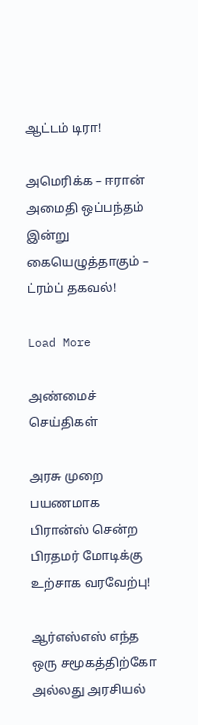ஆட்டம் டிரா!

அமெரிக்க – ஈரான் அமைதி ஒப்பந்தம் இன்று கையெழுத்தாகும் – ட்ரம்ப் தகவல்!

Load More

அண்மைச் செய்திகள்

அரசு முறை பயணமாக பிரான்ஸ் சென்ற பிரதமர் மோடிக்கு உற்சாக வரவேற்பு!

ஆர்எஸ்எஸ் எந்த ஒரு சமூகத்திற்கோ அல்லது அரசியல்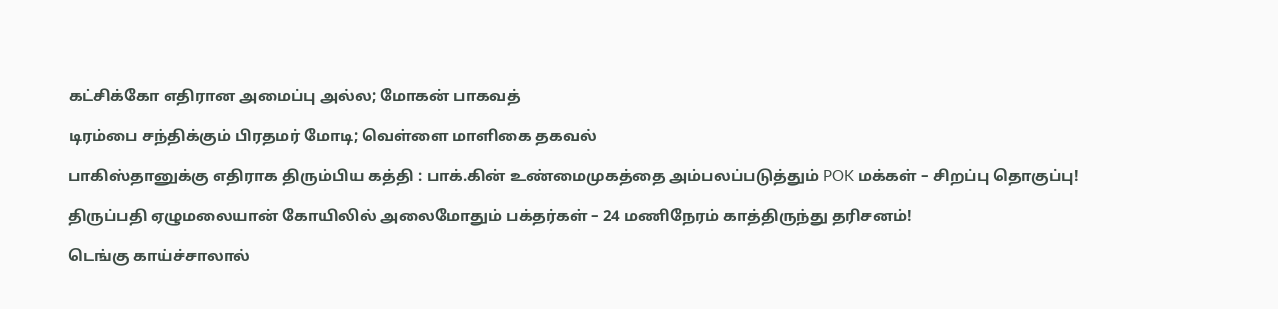கட்சிக்கோ எதிரான அமைப்பு அல்ல; மோகன் பாகவத்

டிரம்பை சந்திக்கும் பிரதமர் மோடி; வெள்ளை மாளிகை தகவல்

பாகிஸ்தானுக்கு எதிராக திரும்பிய கத்தி : பாக்.கின் உண்மைமுகத்தை அம்பலப்படுத்தும் POK மக்கள் – சிறப்பு தொகுப்பு!

திருப்பதி ஏழுமலையான் கோயிலில் அலைமோதும் பக்தர்கள் – 24 மணிநேரம் காத்திருந்து தரிசனம்!

டெங்கு காய்ச்சாலால்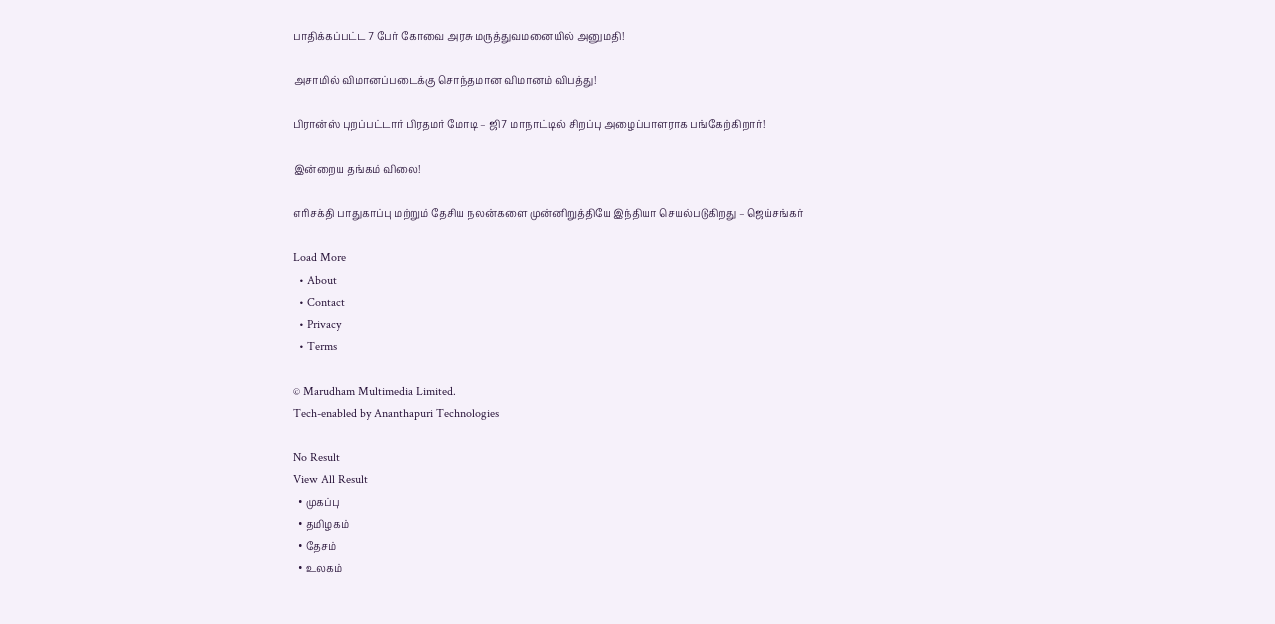பாதிக்கப்பட்ட 7 பேர் கோவை அரசு மருத்துவமனையில் அனுமதி!

அசாமில் விமானப்படைக்கு சொந்தமான விமானம் விபத்து!

பிரான்ஸ் புறப்பட்டார் பிரதமர் மோடி – ஜி7 மாநாட்டில் சிறப்பு அழைப்பாளராக பங்கேற்கிறார்!

இன்றைய தங்கம் விலை!

எரிசக்தி பாதுகாப்பு மற்றும் தேசிய நலன்களை முன்னிறுத்தியே இந்தியா செயல்படுகிறது – ஜெய்சங்கர்

Load More
  • About
  • Contact
  • Privacy
  • Terms

© Marudham Multimedia Limited.
Tech-enabled by Ananthapuri Technologies

No Result
View All Result
  • முகப்பு
  • தமிழகம்
  • தேசம்
  • உலகம்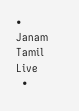• Janam Tamil Live
  •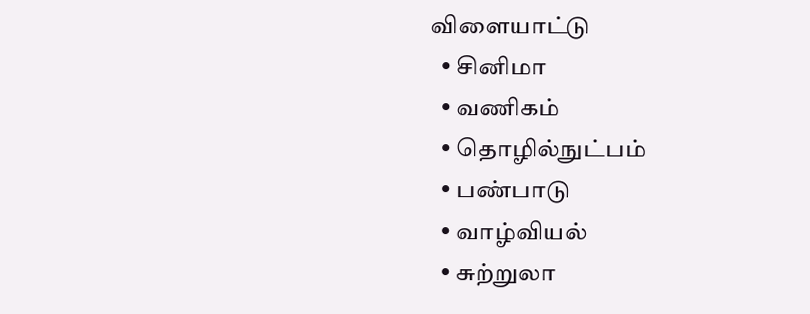விளையாட்டு
  • சினிமா
  • வணிகம்
  • தொழில்நுட்பம்
  • பண்பாடு
  • வாழ்வியல்
  • சுற்றுலா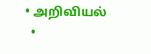• அறிவியல்
  •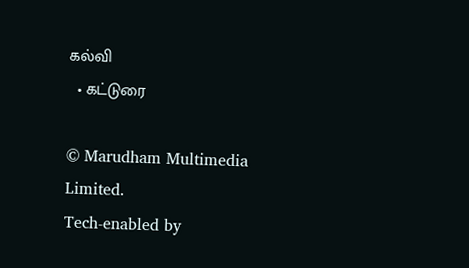கல்வி
  • கட்டுரை

© Marudham Multimedia Limited.
Tech-enabled by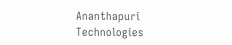Ananthapuri Technologies